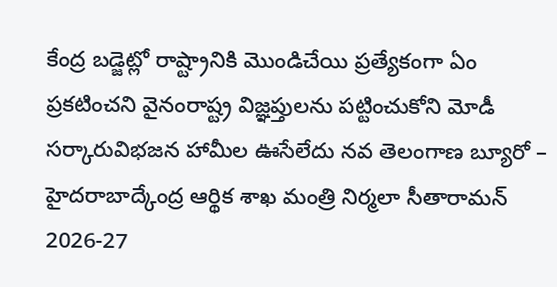కేంద్ర బడ్జెట్లో రాష్ట్రానికి మొండిచేయి ప్రత్యేకంగా ఏం ప్రకటించని వైనంరాష్ట్ర విజ్ఞప్తులను పట్టించుకోని మోడీ సర్కారువిభజన హామీల ఊసేలేదు నవ తెలంగాణ బ్యూరో – హైదరాబాద్కేంద్ర ఆర్థిక శాఖ మంత్రి నిర్మలా సీతారామన్ 2026-27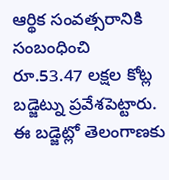ఆర్థిక సంవత్సరానికి సంబంధించి రూ.53.47 లక్షల కోట్ల బడ్జెట్ను ప్రవేశపెట్టారు. ఈ బడ్జెట్లో తెలంగాణకు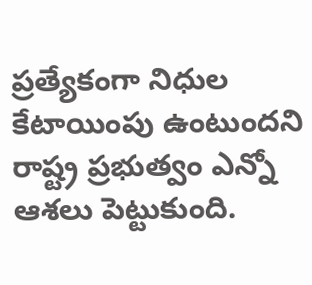ప్రత్యేకంగా నిధుల కేటాయింపు ఉంటుందని రాష్ట్ర ప్రభుత్వం ఎన్నో ఆశలు పెట్టుకుంది.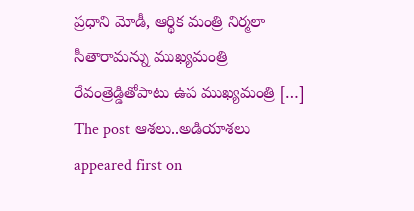ప్రధాని మోడీ, ఆర్థిక మంత్రి నిర్మలా సీతారామన్ను ముఖ్యమంత్రి రేవంత్రెడ్డితోపాటు ఉప ముఖ్యమంత్రి […]
The post ఆశలు..అడియాశలు appeared first on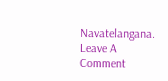Navatelangana.
Leave A Comment